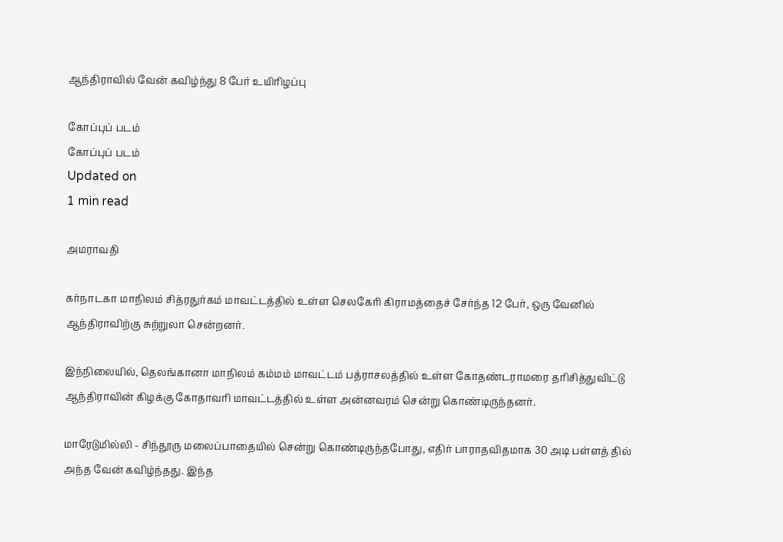ஆந்திராவில் வேன் கவிழ்ந்து 8 பேர் உயிரிழப்பு

கோப்புப் படம்
கோப்புப் படம்
Updated on
1 min read

அமராவதி

கர்நாடகா மாநிலம் சித்ரதுர்கம் மாவட்டத்தில் உள்ள செலகேரி கிராமத்தைச் சேர்ந்த 12 பேர், ஒரு வேனில் ஆந்திராவிற்கு சுற்றுலா சென்றனர்.

இந்நிலையில், தெலங்கானா மாநிலம் கம்மம் மாவட்டம் பத்ராசலத்தில் உள்ள கோதண்டராமரை தரிசித்துவிட்டு ஆந்திராவின் கிழக்கு கோதாவரி மாவட்டத்தில் உள்ள அன்னவரம் சென்று கொண்டிருந்தனர்.

மாரேடுமில்லி - சிந்தூரு மலைப்பாதையில் சென்று கொண்டிருந்தபோது, எதிர் பாராதவிதமாக 30 அடி பள்ளத் தில் அந்த வேன் கவிழ்ந்தது. இந்த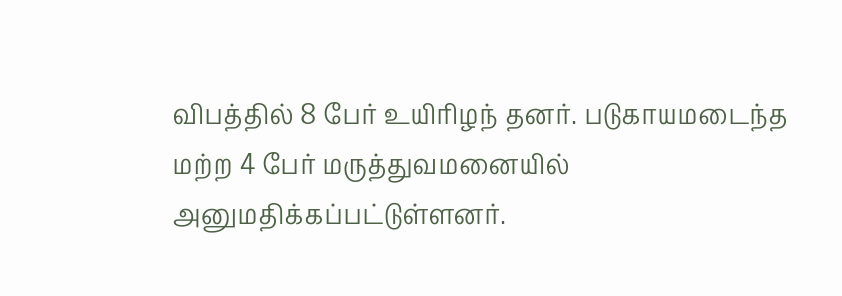விபத்தில் 8 பேர் உயிரிழந் தனர். படுகாயமடைந்த மற்ற 4 பேர் மருத்துவமனையில் அனுமதிக்கப்பட்டுள்ளனர்.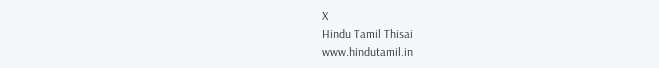X
Hindu Tamil Thisai
www.hindutamil.in